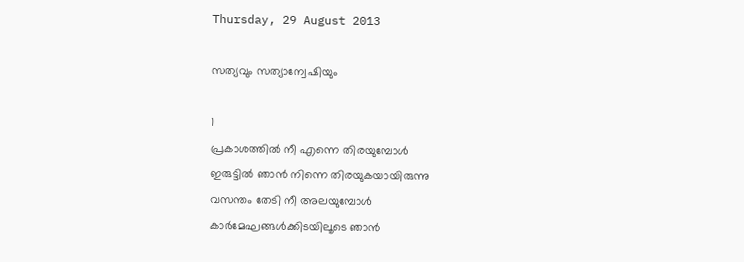Thursday, 29 August 2013

സത്യവും സത്യാന്വേഷിയും

1
പ്രകാശത്തിൽ നീ എന്നെ തിരയുമ്പോൾ
ഇരുട്ടിൽ ഞാൻ നിന്നെ തിരയുകയായിരുന്നു
വസന്തം തേടി നീ അലയുമ്പോൾ
കാർമേഘങ്ങൾക്കിടയിലൂടെ ഞാൻ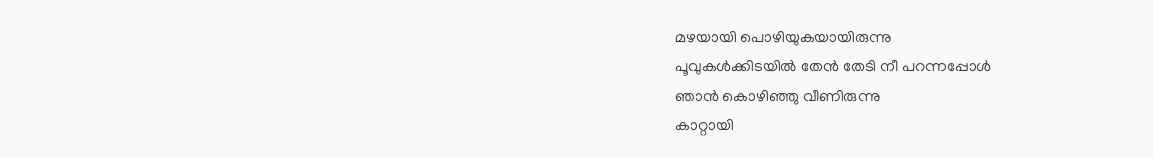മഴയായി പൊഴിയുകയായിരുന്നു
പൂവുകൾക്കിടയിൽ തേൻ തേടി നീ പറന്നപ്പോൾ
ഞാൻ കൊഴിഞ്ഞു വീണിരുന്നു
കാറ്റായി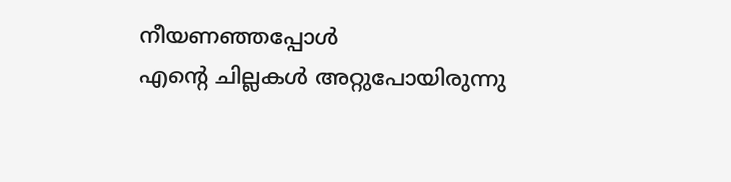നീയണഞ്ഞപ്പോൾ
എന്റെ ചില്ലകൾ അറ്റുപോയിരുന്നു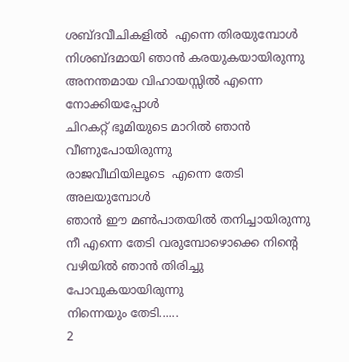ശബ്ദവീചികളിൽ  എന്നെ തിരയുമ്പോൾ
നിശബ്ദമായി ഞാൻ കരയുകയായിരുന്നു
അനന്തമായ വിഹായസ്സിൽ എന്നെ നോക്കിയപ്പോൾ
ചിറകറ്റ് ഭൂമിയുടെ മാറിൽ ഞാൻ വീണുപോയിരുന്നു
രാജവീഥിയിലൂടെ  എന്നെ തേടി അലയുമ്പോൾ
ഞാൻ ഈ മണ്‍പാതയിൽ തനിച്ചായിരുന്നു
നീ എന്നെ തേടി വരുമ്പോഴൊക്കെ നിന്റെ
വഴിയിൽ ഞാൻ തിരിച്ചു പോവുകയായിരുന്നു
നിന്നെയും തേടി......
2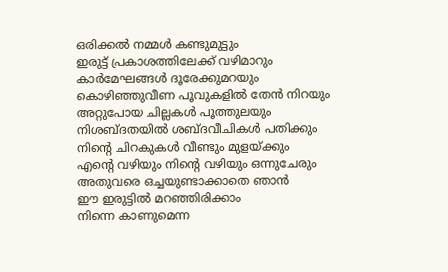ഒരിക്കൽ നമ്മൾ കണ്ടുമുട്ടും
ഇരുട്ട് പ്രകാശത്തിലേക്ക് വഴിമാറും
കാർമേഘങ്ങൾ ദൂരേക്കുമറയും
കൊഴിഞ്ഞുവീണ പൂവുകളിൽ തേൻ നിറയും
അറ്റുപോയ ചില്ലകൾ പൂത്തുലയും
നിശബ്ദതയിൽ ശബ്ദവീചികൾ പതിക്കും
നിന്റെ ചിറകുകൾ വീണ്ടും മുളയ്ക്കും
എന്റെ വഴിയും നിന്റെ വഴിയും ഒന്നുചേരും
അതുവരെ ഒച്ചയുണ്ടാക്കാതെ ഞാൻ
ഈ ഇരുട്ടിൽ മറഞ്ഞിരിക്കാം
നിന്നെ കാണുമെന്ന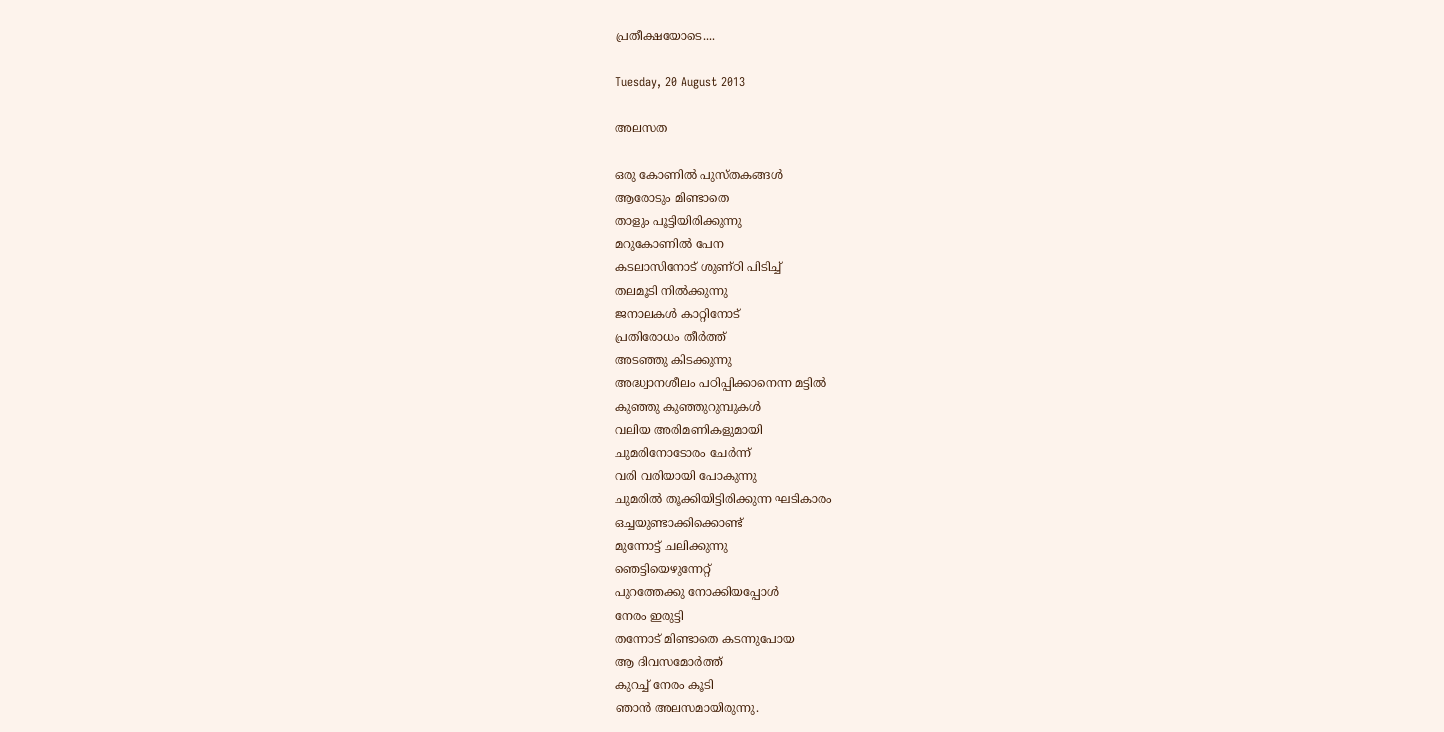പ്രതീക്ഷയോടെ....

Tuesday, 20 August 2013

അലസത

ഒരു കോണില്‍ പുസ്തകങ്ങള്‍
ആരോടും മിണ്ടാതെ
താളും പൂട്ടിയിരിക്കുന്നു
മറുകോണില്‍ പേന
കടലാസിനോട് ശുണ്ഠി പിടിച്ച്
തലമൂടി നില്‍ക്കുന്നു
ജനാലകള്‍ കാറ്റിനോട്
പ്രതിരോധം തീര്‍ത്ത്
അടഞ്ഞു കിടക്കുന്നു
അദ്ധ്വാനശീലം പഠിപ്പിക്കാനെന്ന മട്ടില്‍
കുഞ്ഞു കുഞ്ഞുറുമ്പുകള്‍
വലിയ അരിമണികളുമായി
ചുമരിനോടോരം ചേര്‍ന്ന്‍
വരി വരിയായി പോകുന്നു
ചുമരില്‍ തൂക്കിയിട്ടിരിക്കുന്ന ഘടികാരം
ഒച്ചയുണ്ടാക്കിക്കൊണ്ട്
മുന്നോട്ട് ചലിക്കുന്നു
ഞെട്ടിയെഴുന്നേറ്റ്
പുറത്തേക്കു നോക്കിയപ്പോള്‍
നേരം ഇരുട്ടി
തന്നോട് മിണ്ടാതെ കടന്നുപോയ
ആ ദിവസമോര്‍ത്ത്
കുറച്ച് നേരം കൂടി
ഞാന്‍ അലസമായിരുന്നു.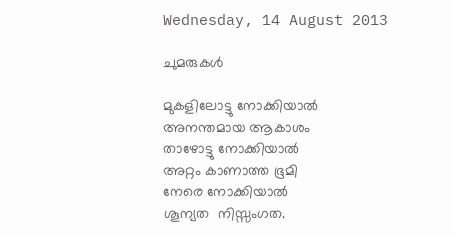Wednesday, 14 August 2013

ചുമരുകൾ

മുകളിലോട്ടു നോക്കിയാൽ
അനന്തമായ ആകാശം
താഴോട്ടു നോക്കിയാൽ
അറ്റം കാണാത്ത ഭൂമി
നേരെ നോക്കിയാൽ
ശൂന്യത  നിസ്സംഗത.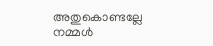അതുകൊണ്ടല്ലേ നമ്മൾ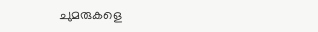ചുമരുകളെ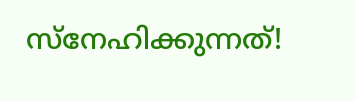സ്നേഹിക്കുന്നത്!